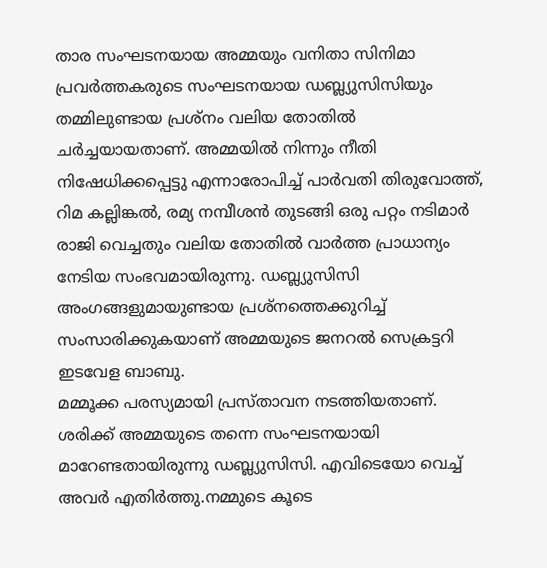താര സംഘടനയായ അമ്മയും വനിതാ സിനിമാ പ്രവർത്തകരുടെ സംഘടനയായ ഡബ്ല്യുസിസിയും തമ്മിലുണ്ടായ പ്രശ്നം വലിയ തോതിൽ ചർച്ചയായതാണ്. അമ്മയിൽ നിന്നും നീതി നിഷേധിക്കപ്പെട്ടു എന്നാരോപിച്ച് പാർവതി തിരുവോത്ത്, റിമ കല്ലിങ്കൽ, രമ്യ നമ്പീശൻ തുടങ്ങി ഒരു പറ്റം നടിമാർ രാജി വെച്ചതും വലിയ തോതിൽ വാർത്ത പ്രാധാന്യം നേടിയ സംഭവമായിരുന്നു. ഡബ്ല്യുസിസി അംഗങ്ങളുമായുണ്ടായ പ്രശ്നത്തെക്കുറിച്ച് സംസാരിക്കുകയാണ് അമ്മയുടെ ജനറൽ സെക്രട്ടറി ഇടവേള ബാബു.
മമ്മൂക്ക പരസ്യമായി പ്രസ്താവന നടത്തിയതാണ്. ശരിക്ക് അമ്മയുടെ തന്നെ സംഘടനയായി മാറേണ്ടതായിരുന്നു ഡബ്ല്യുസിസി. എവിടെയോ വെച്ച് അവർ എതിർത്തു.നമ്മുടെ കൂടെ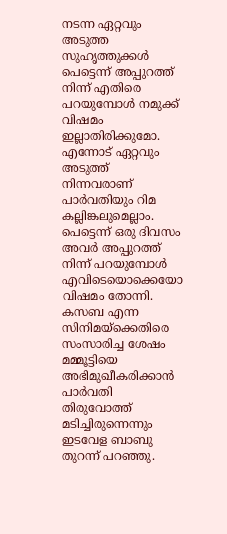നടന്ന ഏറ്റവും അടുത്ത സുഹൃത്തുക്കൾ പെട്ടെന്ന് അപ്പുറത്ത് നിന്ന് എതിരെ പറയുമ്പോൾ നമുക്ക് വിഷമം ഇല്ലാതിരിക്കുമോ. എന്നോട് ഏറ്റവും അടുത്ത് നിന്നവരാണ് പാർവതിയും റിമ കല്ലിങ്കലുമെല്ലാം. പെട്ടെന്ന് ഒരു ദിവസം അവർ അപ്പുറത്ത് നിന്ന് പറയുമ്പോൾ എവിടെയൊക്കെയോ വിഷമം തോന്നി.
കസബ എന്ന സിനിമയ്ക്കെതിരെ സംസാരിച്ച ശേഷം മമ്മൂട്ടിയെ അഭിമുഖീകരിക്കാൻ പാർവതി തിരുവോത്ത് മടിച്ചിരുന്നെന്നും ഇടവേള ബാബു തുറന്ന് പറഞ്ഞു.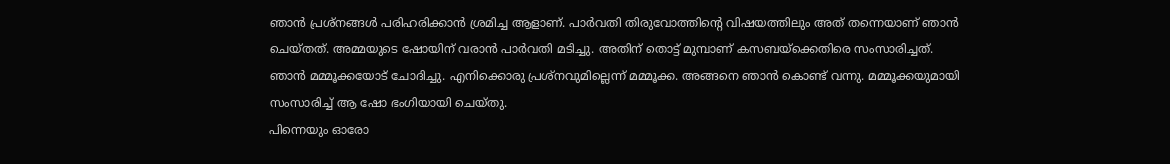ഞാൻ പ്രശ്നങ്ങൾ പരിഹരിക്കാൻ ശ്രമിച്ച ആളാണ്. പാർവതി തിരുവോത്തിന്റെ വിഷയത്തിലും അത് തന്നെയാണ് ഞാൻ ചെയ്തത്. അമ്മയുടെ ഷോയിന് വരാൻ പാർവതി മടിച്ചു. അതിന് തൊട്ട് മുമ്പാണ് കസബയ്ക്കെതിരെ സംസാരിച്ചത്. ഞാൻ മമ്മൂക്കയോട് ചോദിച്ചു. എനിക്കൊരു പ്രശ്നവുമില്ലെന്ന് മമ്മൂക്ക. അങ്ങനെ ഞാൻ കൊണ്ട് വന്നു. മമ്മൂക്കയുമായി സംസാരിച്ച് ആ ഷോ ഭംഗിയായി ചെയ്തു.
പിന്നെയും ഓരോ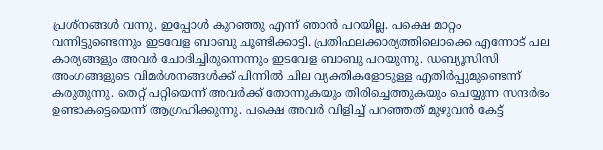പ്രശ്നങ്ങൾ വന്നു. ഇപ്പോൾ കുറഞ്ഞു എന്ന് ഞാൻ പറയില്ല. പക്ഷെ മാറ്റം വന്നിട്ടുണ്ടെന്നും ഇടവേള ബാബു ചൂണ്ടിക്കാട്ടി. പ്രതിഫലക്കാര്യത്തിലൊക്കെ എന്നോട് പല കാര്യങ്ങളും അവർ ചോദിച്ചിരുന്നെന്നും ഇടവേള ബാബു പറയുന്നു. ഡബ്യൂസിസി അംഗങ്ങളുടെ വിമർശനങ്ങൾക്ക് പിന്നിൽ ചില വ്യക്തികളോടുള്ള എതിർപ്പുമുണ്ടെന്ന് കരുതുന്നു. തെറ്റ് പറ്റിയെന്ന് അവർക്ക് തോന്നുകയും തിരിച്ചെത്തുകയും ചെയ്യുന്ന സന്ദർഭം ഉണ്ടാകട്ടെയെന്ന് ആഗ്രഹിക്കുന്നു. പക്ഷെ അവർ വിളിച്ച് പറഞ്ഞത് മുഴുവൻ കേട്ട്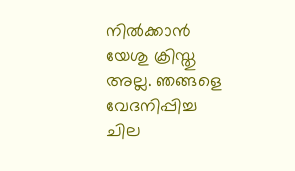നിൽക്കാൻ യേശു ക്രിസ്തു അല്ല. ഞങ്ങളെ വേദനിപ്പിച്ച ചില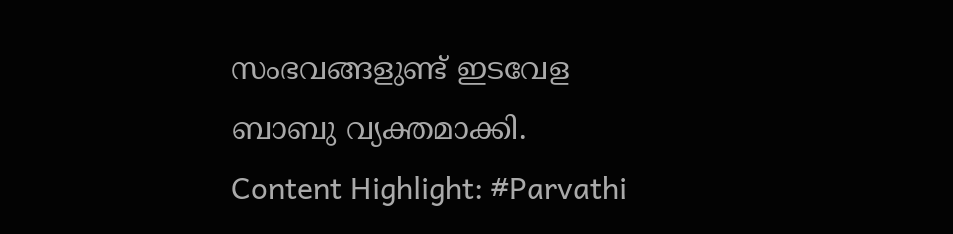സംഭവങ്ങളുണ്ട് ഇടവേള ബാബു വ്യക്തമാക്കി.
Content Highlight: #Parvathi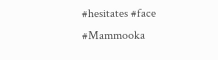#hesitates #face #Mammooka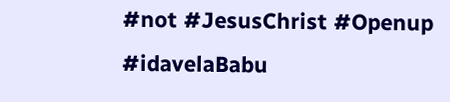#not #JesusChrist #Openup #idavelaBabu